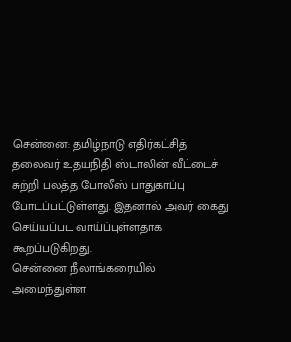சென்னை: தமிழ்நாடு எதிர்கட்சித் தலைவர் உதயநிதி ஸ்டாலின் வீட்டைச் சுற்றி பலத்த போலீஸ் பாதுகாப்பு போடப்பட்டுள்ளது. இதனால் அவர் கைது செய்யப்பட வாய்ப்புள்ளதாக கூறப்படுகிறது.
சென்னை நீலாங்கரையில் அமைந்துள்ள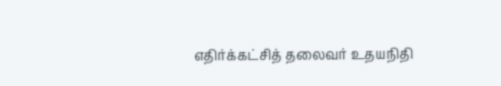எதிர்க்கட்சித் தலைவர் உதயநிதி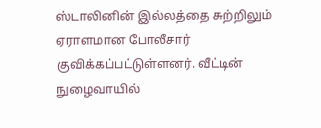ஸ்டாலினின் இல்லத்தை சுற்றிலும் ஏராளமான போலீசார் குவிக்கப்பட்டுள்ளனர். வீட்டின் நுழைவாயில்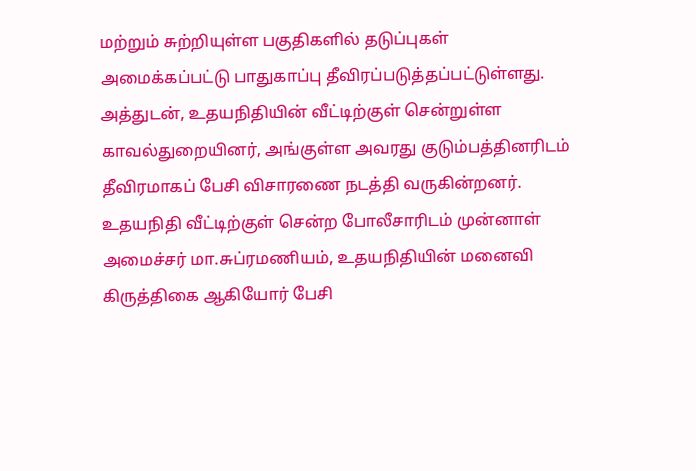மற்றும் சுற்றியுள்ள பகுதிகளில் தடுப்புகள் அமைக்கப்பட்டு பாதுகாப்பு தீவிரப்படுத்தப்பட்டுள்ளது.
அத்துடன், உதயநிதியின் வீட்டிற்குள் சென்றுள்ள காவல்துறையினர், அங்குள்ள அவரது குடும்பத்தினரிடம் தீவிரமாகப் பேசி விசாரணை நடத்தி வருகின்றனர். உதயநிதி வீட்டிற்குள் சென்ற போலீசாரிடம் முன்னாள் அமைச்சர் மா.சுப்ரமணியம், உதயநிதியின் மனைவி கிருத்திகை ஆகியோர் பேசி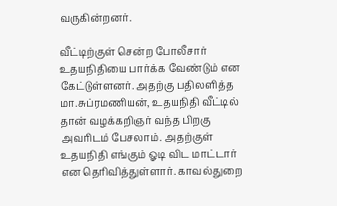வருகின்றனர்.

வீட்டிற்குள் சென்ற போலீசார் உதயநிதியை பார்க்க வேண்டும் என கேட்டுள்ளனர். அதற்கு பதிலளித்த மா.சுப்ரமணியன், உதயநிதி வீட்டில் தான் வழக்கறிஞர் வந்த பிறகு அவரிடம் பேசலாம். அதற்குள் உதயநிதி எங்கும் ஓடி விட மாட்டார் என தெரிவித்துள்ளார். காவல்துறை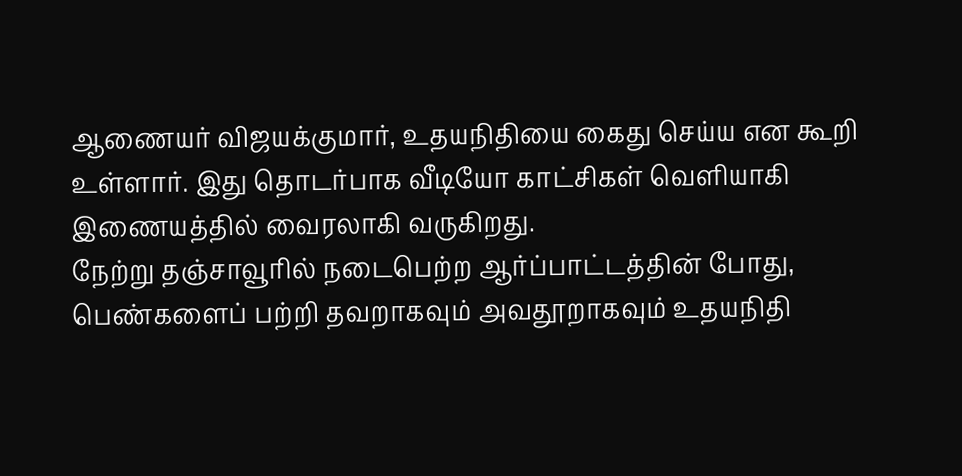ஆணையர் விஜயக்குமார், உதயநிதியை கைது செய்ய என கூறி உள்ளார். இது தொடர்பாக வீடியோ காட்சிகள் வெளியாகி இணையத்தில் வைரலாகி வருகிறது.
நேற்று தஞ்சாவூரில் நடைபெற்ற ஆர்ப்பாட்டத்தின் போது, பெண்களைப் பற்றி தவறாகவும் அவதூறாகவும் உதயநிதி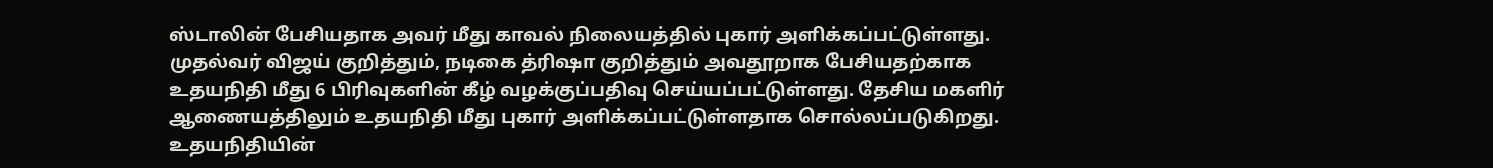ஸ்டாலின் பேசியதாக அவர் மீது காவல் நிலையத்தில் புகார் அளிக்கப்பட்டுள்ளது. முதல்வர் விஜய் குறித்தும், நடிகை த்ரிஷா குறித்தும் அவதூறாக பேசியதற்காக உதயநிதி மீது 6 பிரிவுகளின் கீழ் வழக்குப்பதிவு செய்யப்பட்டுள்ளது. தேசிய மகளிர் ஆணையத்திலும் உதயநிதி மீது புகார் அளிக்கப்பட்டுள்ளதாக சொல்லப்படுகிறது.
உதயநிதியின்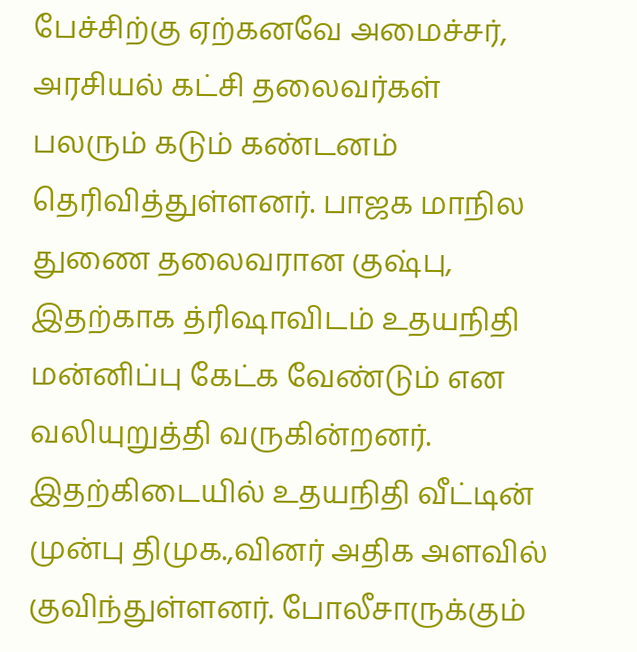பேச்சிற்கு ஏற்கனவே அமைச்சர், அரசியல் கட்சி தலைவர்கள் பலரும் கடும் கண்டனம் தெரிவித்துள்ளனர். பாஜக மாநில துணை தலைவரான குஷ்பு, இதற்காக த்ரிஷாவிடம் உதயநிதி மன்னிப்பு கேட்க வேண்டும் என வலியுறுத்தி வருகின்றனர். இதற்கிடையில் உதயநிதி வீட்டின் முன்பு திமுக.,வினர் அதிக அளவில் குவிந்துள்ளனர். போலீசாருக்கும்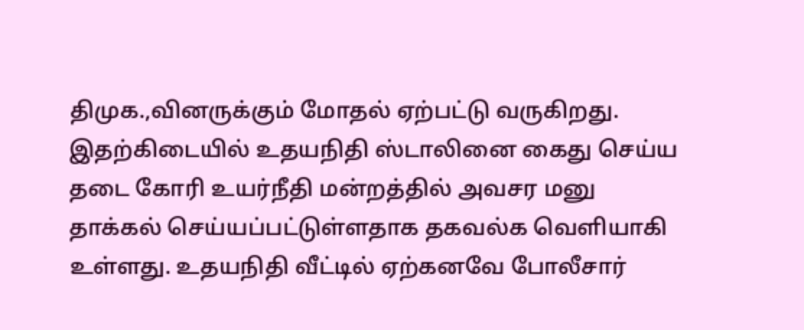திமுக.,வினருக்கும் மோதல் ஏற்பட்டு வருகிறது.
இதற்கிடையில் உதயநிதி ஸ்டாலினை கைது செய்ய தடை கோரி உயர்நீதி மன்றத்தில் அவசர மனு தாக்கல் செய்யப்பட்டுள்ளதாக தகவல்க வெளியாகி உள்ளது. உதயநிதி வீட்டில் ஏற்கனவே போலீசார்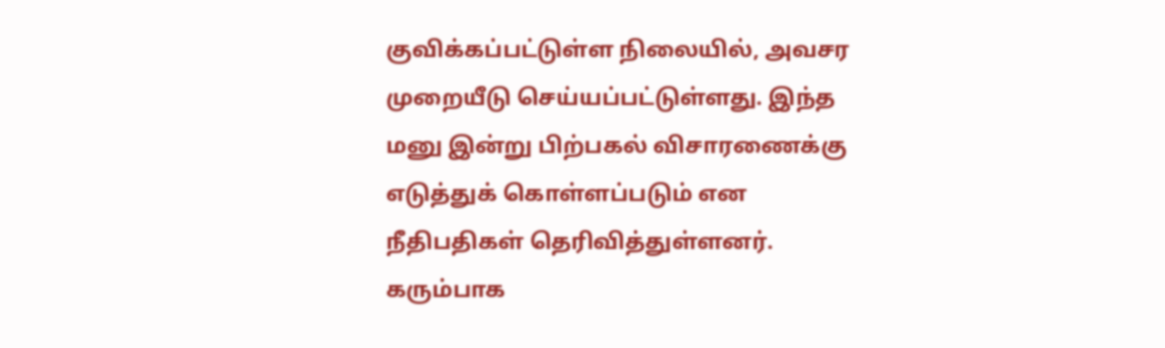குவிக்கப்பட்டுள்ள நிலையில், அவசர முறையீடு செய்யப்பட்டுள்ளது. இந்த மனு இன்று பிற்பகல் விசாரணைக்கு எடுத்துக் கொள்ளப்படும் என நீதிபதிகள் தெரிவித்துள்ளனர்.
கரும்பாக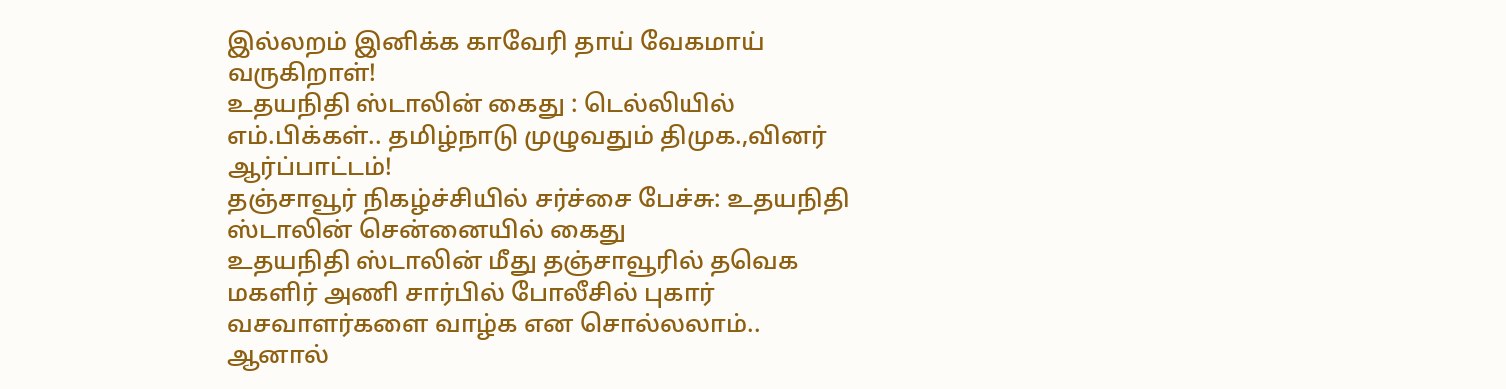இல்லறம் இனிக்க காவேரி தாய் வேகமாய் வருகிறாள்!
உதயநிதி ஸ்டாலின் கைது : டெல்லியில் எம்.பிக்கள்.. தமிழ்நாடு முழுவதும் திமுக.,வினர் ஆர்ப்பாட்டம்!
தஞ்சாவூர் நிகழ்ச்சியில் சர்ச்சை பேச்சு: உதயநிதி ஸ்டாலின் சென்னையில் கைது
உதயநிதி ஸ்டாலின் மீது தஞ்சாவூரில் தவெக மகளிர் அணி சார்பில் போலீசில் புகார்
வசவாளர்களை வாழ்க என சொல்லலாம்.. ஆனால்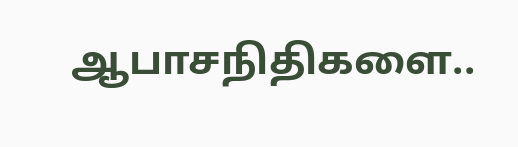ஆபாசநிதிகளை..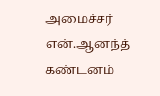அமைச்சர் என்.ஆனந்த் கண்டனம்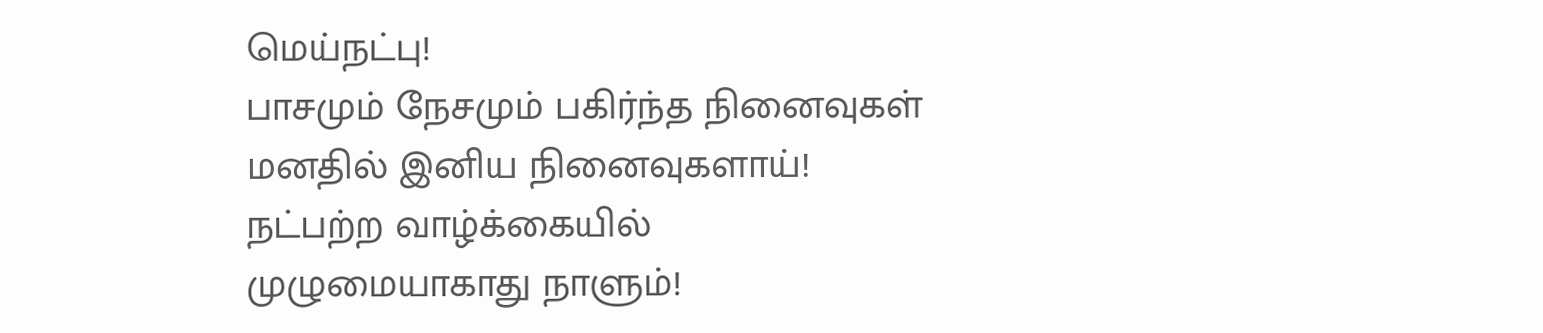மெய்நட்பு!
பாசமும் நேசமும் பகிர்ந்த நினைவுகள் மனதில் இனிய நினைவுகளாய்!
நட்பற்ற வாழ்க்கையில் முழுமையாகாது நாளும்!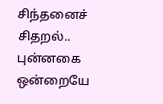சிந்தனைச் சிதறல்.. புன்னகை ஒன்றையே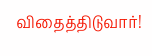விதைத்திடுவார்!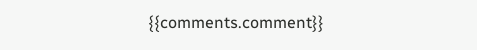{{comments.comment}}